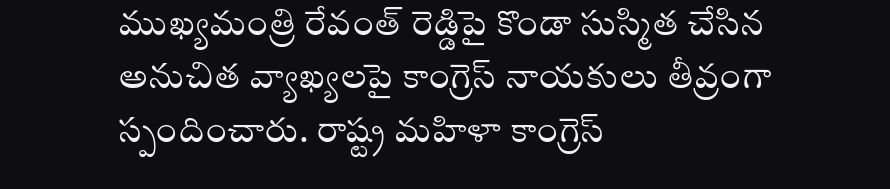ముఖ్యమంత్రి రేవంత్ రెడ్డిపై కొండా సుస్మిత చేసిన అనుచిత వ్యాఖ్యలపై కాంగ్రెస్ నాయకులు తీవ్రంగా స్పందించారు. రాష్ట్ర మహిళా కాంగ్రెస్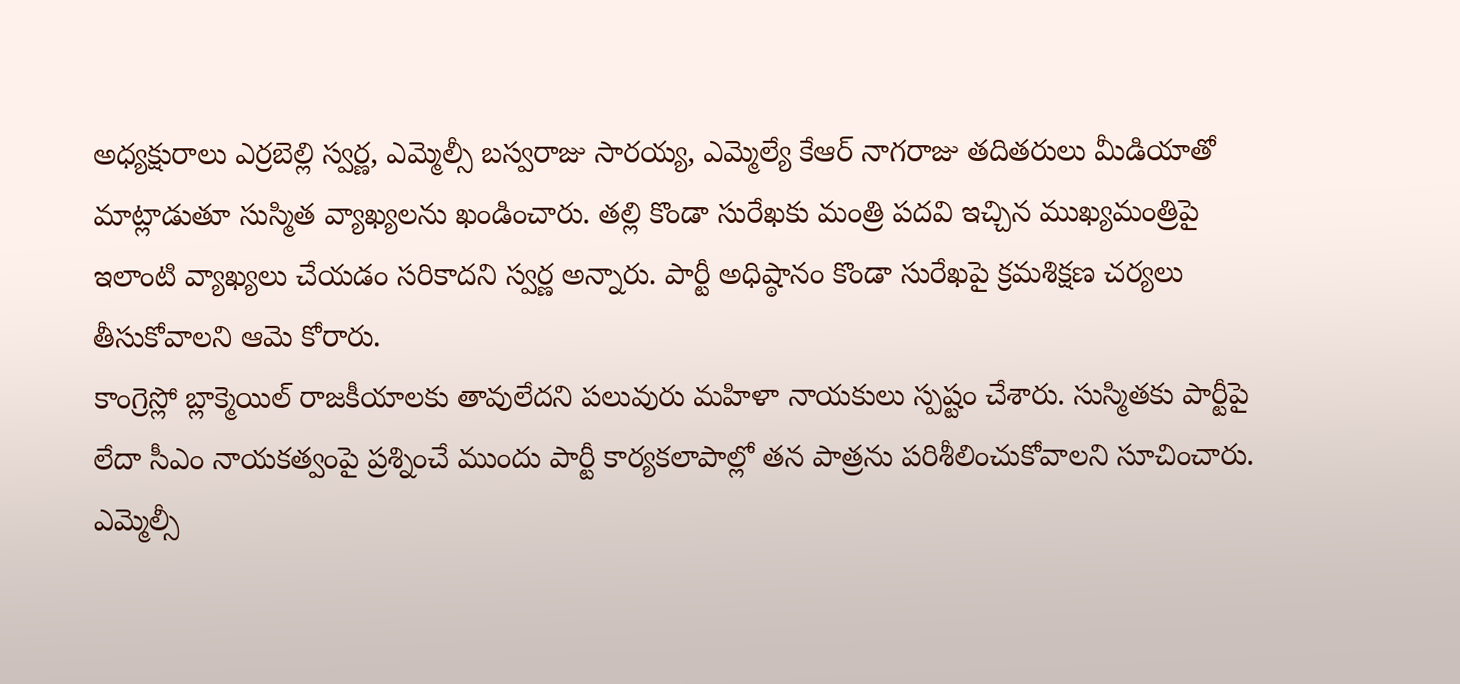అధ్యక్షురాలు ఎర్రబెల్లి స్వర్ణ, ఎమ్మెల్సీ బస్వరాజు సారయ్య, ఎమ్మెల్యే కేఆర్ నాగరాజు తదితరులు మీడియాతో మాట్లాడుతూ సుస్మిత వ్యాఖ్యలను ఖండించారు. తల్లి కొండా సురేఖకు మంత్రి పదవి ఇచ్చిన ముఖ్యమంత్రిపై ఇలాంటి వ్యాఖ్యలు చేయడం సరికాదని స్వర్ణ అన్నారు. పార్టీ అధిష్ఠానం కొండా సురేఖపై క్రమశిక్షణ చర్యలు తీసుకోవాలని ఆమె కోరారు.
కాంగ్రెస్లో బ్లాక్మెయిల్ రాజకీయాలకు తావులేదని పలువురు మహిళా నాయకులు స్పష్టం చేశారు. సుస్మితకు పార్టీపై లేదా సీఎం నాయకత్వంపై ప్రశ్నించే ముందు పార్టీ కార్యకలాపాల్లో తన పాత్రను పరిశీలించుకోవాలని సూచించారు. ఎమ్మెల్సీ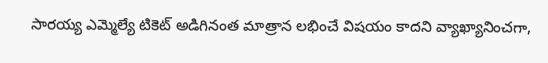సారయ్య ఎమ్మెల్యే టికెట్ అడిగినంత మాత్రాన లభించే విషయం కాదని వ్యాఖ్యానించగా,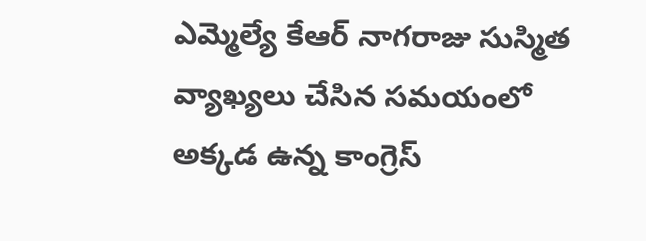ఎమ్మెల్యే కేఆర్ నాగరాజు సుస్మిత వ్యాఖ్యలు చేసిన సమయంలో అక్కడ ఉన్న కాంగ్రెస్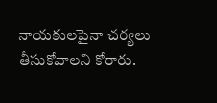నాయకులపైనా చర్యలు తీసుకోవాలని కోరారు.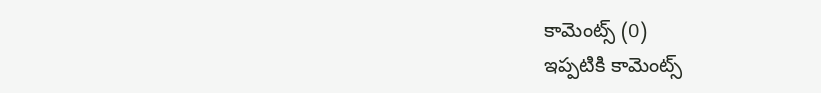కామెంట్స్ (0)
ఇప్పటికి కామెంట్స్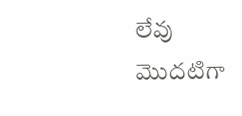లేవు
మొదటిగా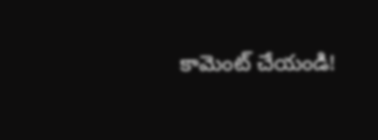కామెంట్ చేయండి!